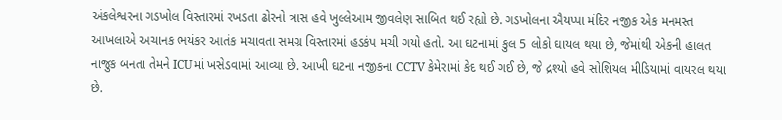અંકલેશ્વરના ગડખોલ વિસ્તારમાં રખડતા ઢોરનો ત્રાસ હવે ખુલ્લેઆમ જીવલેણ સાબિત થઈ રહ્યો છે. ગડખોલના ઐયપ્પા મંદિર નજીક એક મનમસ્ત આખલાએ અચાનક ભયંકર આતંક મચાવતા સમગ્ર વિસ્તારમાં હડકંપ મચી ગયો હતો. આ ઘટનામાં કુલ 5 લોકો ઘાયલ થયા છે, જેમાંથી એકની હાલત નાજુક બનતા તેમને ICUમાં ખસેડવામાં આવ્યા છે. આખી ઘટના નજીકના CCTV કેમેરામાં કેદ થઈ ગઈ છે, જે દ્રશ્યો હવે સોશિયલ મીડિયામાં વાયરલ થયા છે.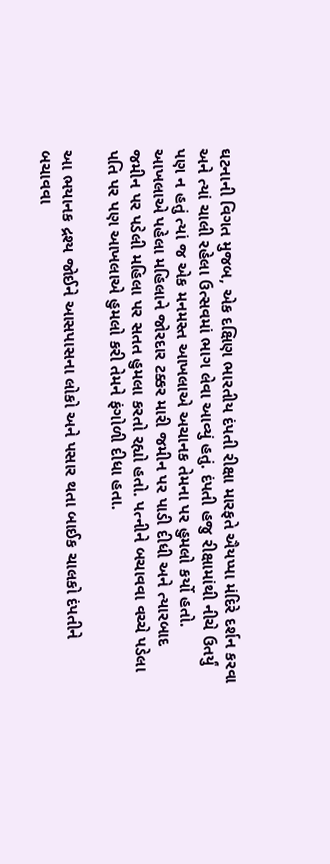ઘટનાની વિગત મુજબ, એક દક્ષિણ ભારતીય દંપતી રીક્ષા મારફતે ઐયપ્પા મંદિરે દર્શન કરવા અને ત્યાં ચાલી રહેલા ઉત્સવમાં ભાગ લેવા આવ્યું હતું. દંપતી હજુ રીક્ષામાંથી નીચે ઉતર્યું પણ ન હતું ત્યાં જ એક મનમસ્ત આખલાએ અચાનક તેમના પર હુમલો કર્યો હતો. આખલાએ પહેલા મહિલાને જોરદાર ટક્કર મારી જમીન પર પાડી દીધી અને ત્યારબાદ જમીન પર પડેલી મહિલા પર સતત હુમલા કરતો રહ્યો હતો. પત્નીને બચાવવા વચ્ચે પડેલા પતિ પર પણ આખલાએ હુમલો કરી તેમને ફંગોળી દીધા હતા.

આ ભયાનક દ્રશ્ય જોઈને આસપાસના લોકો અને પસાર થતા બાઈક ચાલકો દંપતીને બચાવવા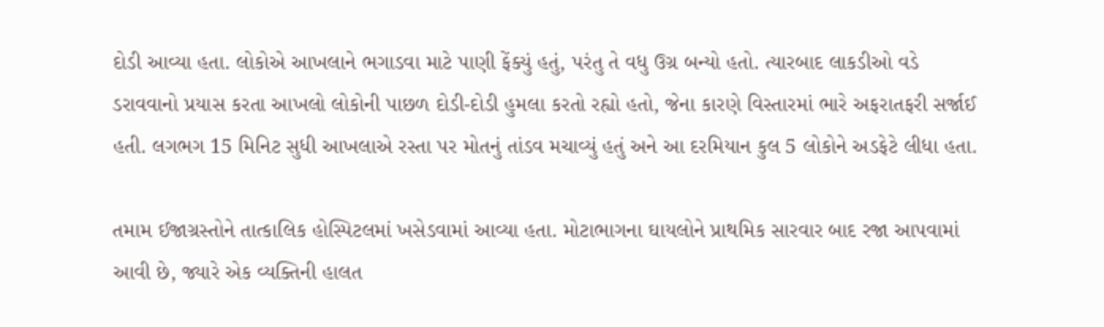દોડી આવ્યા હતા. લોકોએ આખલાને ભગાડવા માટે પાણી ફેંક્યું હતું, પરંતુ તે વધુ ઉગ્ર બન્યો હતો. ત્યારબાદ લાકડીઓ વડે ડરાવવાનો પ્રયાસ કરતા આખલો લોકોની પાછળ દોડી-દોડી હુમલા કરતો રહ્યો હતો, જેના કારણે વિસ્તારમાં ભારે અફરાતફરી સર્જાઈ હતી. લગભગ 15 મિનિટ સુધી આખલાએ રસ્તા પર મોતનું તાંડવ મચાવ્યું હતું અને આ દરમિયાન કુલ 5 લોકોને અડફેટે લીધા હતા.

તમામ ઈજાગ્રસ્તોને તાત્કાલિક હોસ્પિટલમાં ખસેડવામાં આવ્યા હતા. મોટાભાગના ઘાયલોને પ્રાથમિક સારવાર બાદ રજા આપવામાં આવી છે, જ્યારે એક વ્યક્તિની હાલત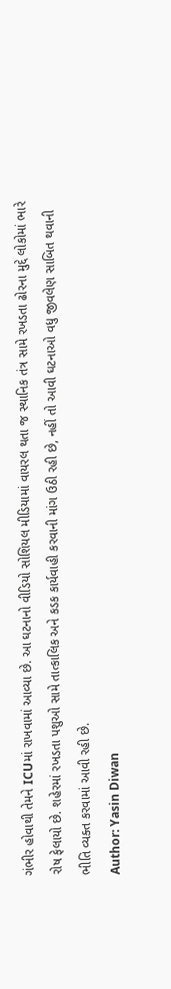ગંભીર હોવાથી તેમને ICUમાં રાખવામાં આવ્યા છે. આ ઘટનાનો વીડિયો સોશિયલ મીડિયામાં વાયરલ થતા જ સ્થાનિક તંત્ર સામે રખડતા ઢોરના મુદ્દે લોકોમાં ભારે રોષ ફેલાયો છે. શહેરમાં રખડતા પશુઓ સામે તાત્કાલિક અને કડક કાર્યવાહી કરવાની માંગ ઉઠી રહી છે, નહીં તો આવી ઘટનાઓ વધુ જીવલેણ સાબિત થવાની ભીતિ વ્યક્ત કરવામાં આવી રહી છે.
Author: Yasin Diwan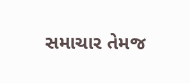સમાચાર તેમજ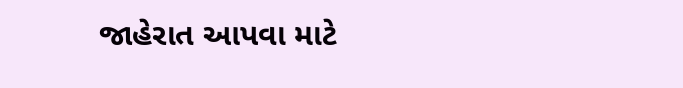જાહેરાત આપવા માટે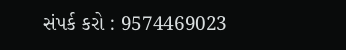સંપર્ક કરો : 9574469023